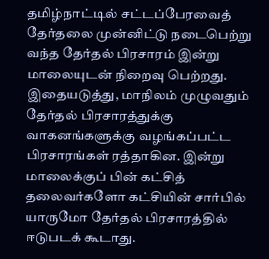தமிழ்நாட்டில் சட்டப்பேரவைத் தேர்தலை முன்னிட்டு நடைபெற்று வந்த தேர்தல் பிரசாரம் இன்று மாலையுடன் நிறைவு பெற்றது.
இதையடுத்து, மாநிலம் முழுவதும் தேர்தல் பிரசாரத்துக்கு வாகனங்களுக்கு வழங்கப்பட்ட பிரசாரங்கள் ரத்தாகின. இன்று மாலைக்குப் பின் கட்சித் தலைவர்களோ கட்சியின் சார்பில் யாருமோ தேர்தல் பிரசாரத்தில் ஈடுபடக் கூடாது.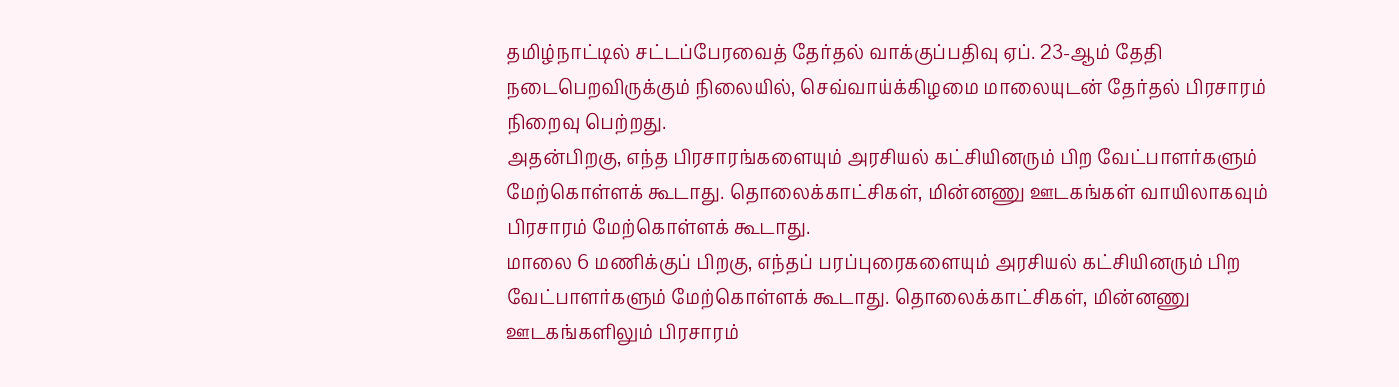தமிழ்நாட்டில் சட்டப்பேரவைத் தேர்தல் வாக்குப்பதிவு ஏப். 23-ஆம் தேதி நடைபெறவிருக்கும் நிலையில், செவ்வாய்க்கிழமை மாலையுடன் தேர்தல் பிரசாரம் நிறைவு பெற்றது.
அதன்பிறகு, எந்த பிரசாரங்களையும் அரசியல் கட்சியினரும் பிற வேட்பாளர்களும் மேற்கொள்ளக் கூடாது. தொலைக்காட்சிகள், மின்னணு ஊடகங்கள் வாயிலாகவும் பிரசாரம் மேற்கொள்ளக் கூடாது.
மாலை 6 மணிக்குப் பிறகு, எந்தப் பரப்புரைகளையும் அரசியல் கட்சியினரும் பிற வேட்பாளர்களும் மேற்கொள்ளக் கூடாது. தொலைக்காட்சிகள், மின்னணு ஊடகங்களிலும் பிரசாரம்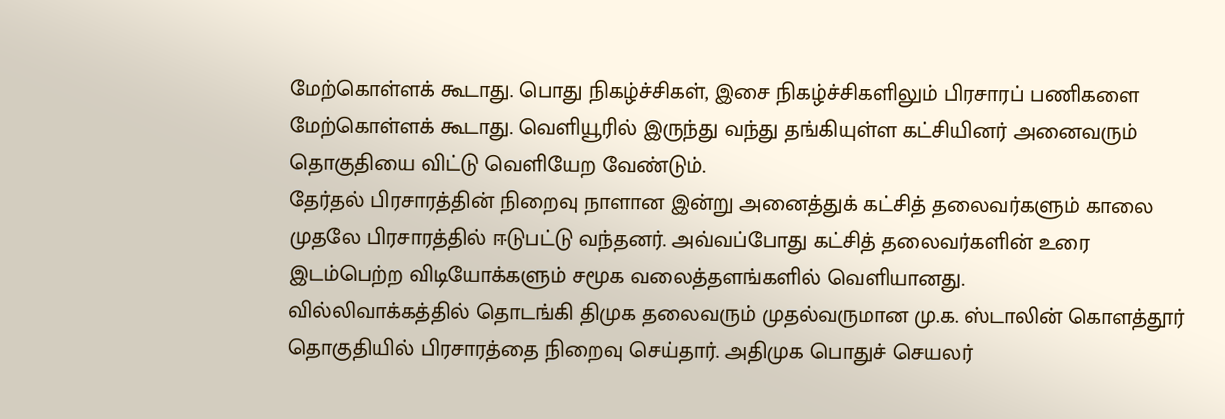மேற்கொள்ளக் கூடாது. பொது நிகழ்ச்சிகள், இசை நிகழ்ச்சிகளிலும் பிரசாரப் பணிகளை மேற்கொள்ளக் கூடாது. வெளியூரில் இருந்து வந்து தங்கியுள்ள கட்சியினர் அனைவரும் தொகுதியை விட்டு வெளியேற வேண்டும்.
தேர்தல் பிரசாரத்தின் நிறைவு நாளான இன்று அனைத்துக் கட்சித் தலைவர்களும் காலை முதலே பிரசாரத்தில் ஈடுபட்டு வந்தனர். அவ்வப்போது கட்சித் தலைவர்களின் உரை இடம்பெற்ற விடியோக்களும் சமூக வலைத்தளங்களில் வெளியானது.
வில்லிவாக்கத்தில் தொடங்கி திமுக தலைவரும் முதல்வருமான மு.க. ஸ்டாலின் கொளத்தூர் தொகுதியில் பிரசாரத்தை நிறைவு செய்தார். அதிமுக பொதுச் செயலர்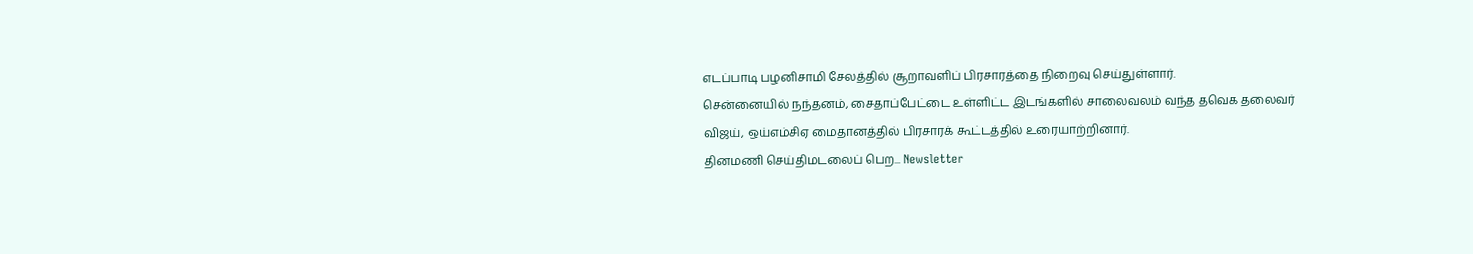எடப்பாடி பழனிசாமி சேலத்தில் சூறாவளிப் பிரசாரத்தை நிறைவு செய்துள்ளார்.
சென்னையில் நந்தனம், சைதாப்பேட்டை உள்ளிட்ட இடங்களில் சாலைவலம் வந்த தவெக தலைவர் விஜய், ஒய்எம்சிஏ மைதானத்தில் பிரசாரக் கூட்டத்தில் உரையாற்றினார்.
தினமணி செய்திமடலைப் பெற... Newsletter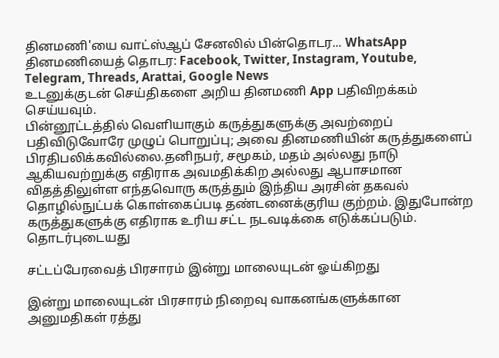தினமணி'யை வாட்ஸ்ஆப் சேனலில் பின்தொடர... WhatsApp
தினமணியைத் தொடர: Facebook, Twitter, Instagram, Youtube, Telegram, Threads, Arattai, Google News
உடனுக்குடன் செய்திகளை அறிய தினமணி App பதிவிறக்கம் செய்யவும்.
பின்னூட்டத்தில் வெளியாகும் கருத்துகளுக்கு அவற்றைப் பதிவிடுவோரே முழுப் பொறுப்பு; அவை தினமணியின் கருத்துகளைப் பிரதிபலிக்கவில்லை.தனிநபர், சமூகம், மதம் அல்லது நாடு ஆகியவற்றுக்கு எதிராக அவமதிக்கிற அல்லது ஆபாசமான விதத்திலுள்ள எந்தவொரு கருத்தும் இந்திய அரசின் தகவல் தொழில்நுட்பக் கொள்கைப்படி தண்டனைக்குரிய குற்றம். இதுபோன்ற கருத்துகளுக்கு எதிராக உரிய சட்ட நடவடிக்கை எடுக்கப்படும்.
தொடர்புடையது

சட்டப்பேரவைத் பிரசாரம் இன்று மாலையுடன் ஓய்கிறது

இன்று மாலையுடன் பிரசாரம் நிறைவு வாகனங்களுக்கான அனுமதிகள் ரத்து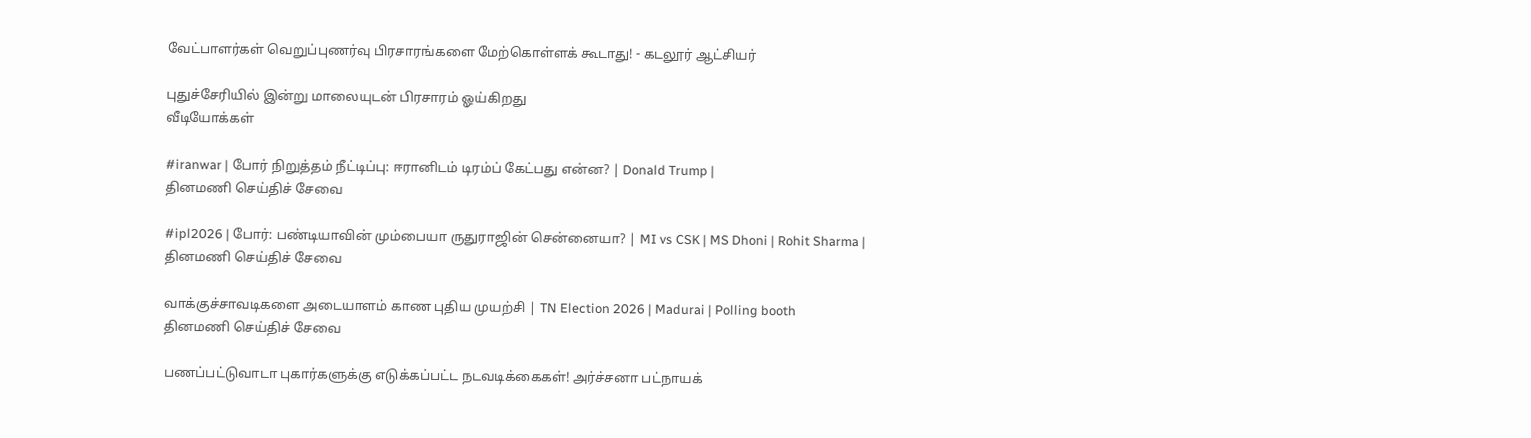வேட்பாளர்கள் வெறுப்புணர்வு பிரசாரங்களை மேற்கொள்ளக் கூடாது! - கடலூர் ஆட்சியர்

புதுச்சேரியில் இன்று மாலையுடன் பிரசாரம் ஓய்கிறது
வீடியோக்கள்

#iranwar | போர் நிறுத்தம் நீட்டிப்பு: ஈரானிடம் டிரம்ப் கேட்பது என்ன? | Donald Trump |
தினமணி செய்திச் சேவை

#ipl2026 | போர்: பண்டியாவின் மும்பையா ருதுராஜின் சென்னையா? | MI vs CSK | MS Dhoni | Rohit Sharma |
தினமணி செய்திச் சேவை

வாக்குச்சாவடிகளை அடையாளம் காண புதிய முயற்சி | TN Election 2026 | Madurai | Polling booth
தினமணி செய்திச் சேவை

பணப்பட்டுவாடா புகார்களுக்கு எடுக்கப்பட்ட நடவடிக்கைகள்! அர்ச்சனா பட்நாயக்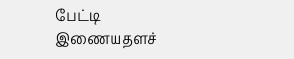பேட்டி
இணையதளச்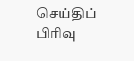செய்திப் பிரிவு